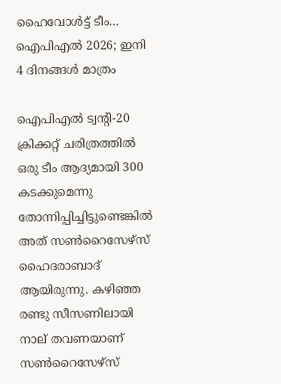ഹൈവോള്‍ട്ട് ടീം… ഐപിഎല്‍ 2026; ഇനി 4 ദിനങ്ങൾ മാത്രം

ഐപിഎല്‍ ട്വന്‍റി-20 ക്രിക്കറ്റ് ചരിത്രത്തില്‍ ഒരു ടീം ആദ്യമായി 300 കടക്കുമെന്നു തോന്നിപ്പിച്ചിട്ടുണ്ടെങ്കില്‍ അത് സണ്‍റൈസേഴ്‌സ് ഹൈദരാബാദ് ആയിരുന്നു. കഴിഞ്ഞ രണ്ടു സീസണിലായി നാല് തവണയാണ് സണ്‍റൈസേഴ്‌സ്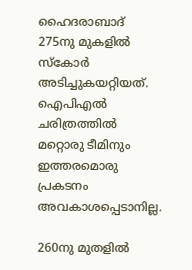ഹൈദരാബാദ് 275നു മുകളില്‍ സ്‌കോര്‍ അടിച്ചുകയറ്റിയത്. ഐപിഎല്‍ ചരിത്രത്തില്‍ മറ്റൊരു ടീമിനും ഇത്തരമൊരു പ്രകടനം അവകാശപ്പെടാനില്ല.

260നു മുതളില്‍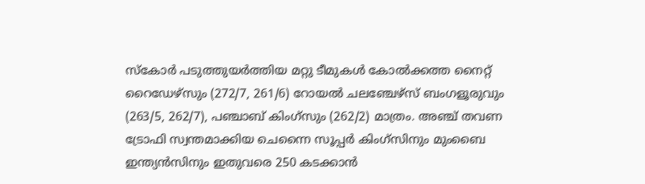സ്‌കോര്‍ പടുത്തുയര്‍ത്തിയ മറ്റു ടീമുകള്‍ കോല്‍ക്കത്ത നൈറ്റ് റൈഡേഴ്‌സും (272/7, 261/6) റോയല്‍ ചലഞ്ചേഴ്‌സ് ബംഗളൂരുവും (263/5, 262/7), പഞ്ചാബ് കിംഗ്‌സും (262/2) മാത്രം. അഞ്ച് തവണ ട്രോഫി സ്വന്തമാക്കിയ ചെന്നൈ സൂപ്പര്‍ കിംഗ്‌സിനും മുംബൈ ഇന്ത്യന്‍സിനും ഇതുവരെ 250 കടക്കാന്‍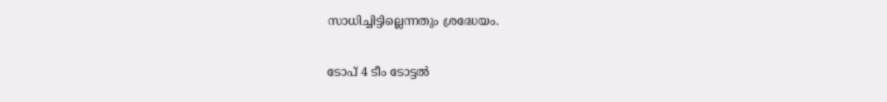സാധിച്ചിട്ടില്ലെന്നതും ശ്രദ്ധേയം.

ടോപ് 4 ടീം ടോട്ടല്‍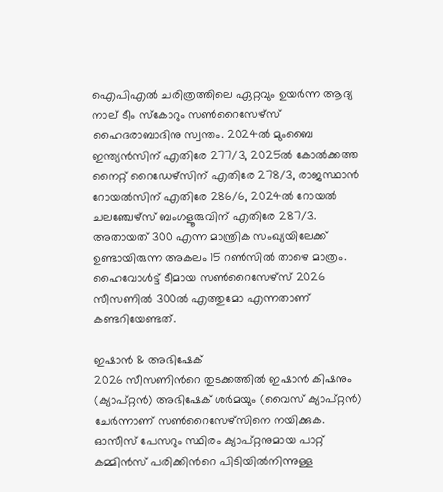ഐപിഎല്‍ ചരിത്രത്തിലെ ഏറ്റവും ഉയര്‍ന്ന ആദ്യ നാല് ടീം സ്‌കോറും സണ്‍റൈസേഴ്‌സ് ഹൈദരാബാദിനു സ്വന്തം. 2024ല്‍ മുംബൈ ഇന്ത്യന്‍സിന് എതിരേ 277/3, 2025ല്‍ കോല്‍ക്കത്ത നൈറ്റ് റൈഡേഴ്‌സിന് എതിരേ 278/3, രാജസ്ഥാന്‍ റോയല്‍സിന് എതിരേ 286/6, 2024ല്‍ റോയല്‍ ചലഞ്ചേഴ്‌സ് ബംഗളൂരുവിന് എതിരേ 287/3. അതായത് 300 എന്ന മാന്ത്രിക സംഖ്യയിലേക്ക് ഉണ്ടായിരുന്ന അകലം 15 റണ്‍സില്‍ താഴെ മാത്രം. ഹൈവോള്‍ട്ട് ടീമായ സണ്‍റൈസേഴ്‌സ് 2026 സീസണില്‍ 300ല്‍ എത്തുമോ എന്നതാണ് കണ്ടറിയേണ്ടത്.

ഇഷാന്‍ & അഭിഷേക്
2026 സീസണിന്‍റെ തുടക്കത്തില്‍ ഇഷാന്‍ കിഷനും (ക്യാപ്റ്റന്‍) അഭിഷേക് ശര്‍മയും (വൈസ് ക്യാപ്റ്റന്‍) ചേര്‍ന്നാണ് സണ്‍റൈസേഴ്‌സിനെ നയിക്കുക. ഓസീസ് പേസറും സ്ഥിരം ക്യാപ്റ്റനുമായ പാറ്റ് കമ്മിന്‍സ് പരിക്കിന്‍റെ പിടിയില്‍നിന്നുള്ള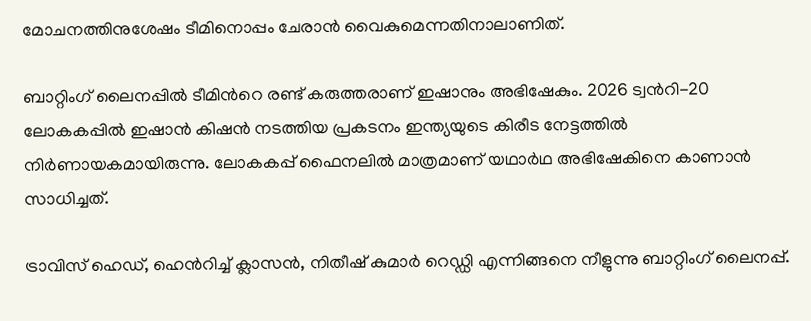മോചനത്തിനുശേഷം ടീമിനൊപ്പം ചേരാന്‍ വൈകുമെന്നതിനാലാണിത്.

ബാറ്റിംഗ് ലൈനപ്പില്‍ ടീമിന്‍റെ രണ്ട് കരുത്തരാണ് ഇഷാനും അഭിഷേകും. 2026 ട്വന്‍റി-20 ലോകകപ്പില്‍ ഇഷാന്‍ കിഷന്‍ നടത്തിയ പ്രകടനം ഇന്ത്യയുടെ കിരീട നേട്ടത്തില്‍ നിര്‍ണായകമായിരുന്നു. ലോകകപ്പ് ഫൈനലില്‍ മാത്രമാണ് യഥാര്‍ഥ അഭിഷേകിനെ കാണാന്‍ സാധിച്ചത്.

ട്രാവിസ് ഹെഡ്, ഹെന്‍‌റിച്ച് ക്ലാസന്‍, നിതീഷ് കുമാര്‍ റെഡ്ഡി എന്നിങ്ങനെ നീളുന്നു ബാറ്റിംഗ് ലൈനപ്പ്.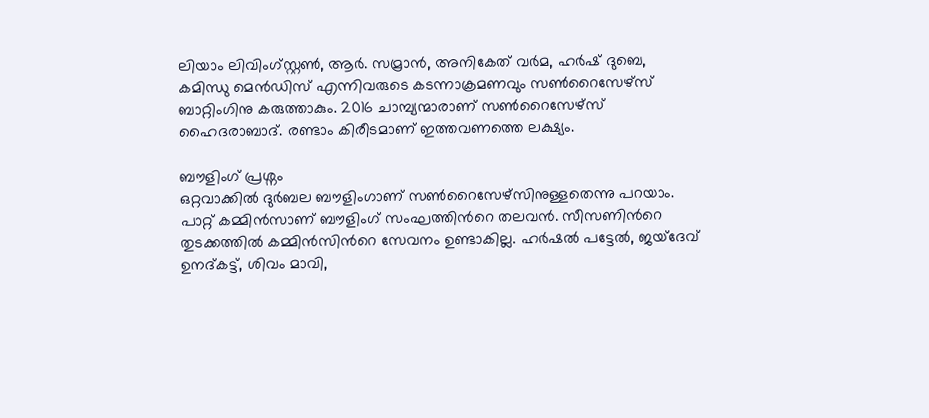ലിയാം ലിവിംഗ്സ്റ്റണ്‍, ആര്‍. സമ്രാന്‍, അനികേത് വര്‍മ, ഹര്‍ഷ് ദുബെ, കമിന്ധു മെന്‍ഡിസ് എന്നിവരുടെ കടന്നാക്രമണവും സണ്‍റൈസേഴ്‌സ് ബാറ്റിംഗിനു കരുത്താകും. 2016 ചാമ്പ്യന്മാരാണ് സണ്‍റൈസേഴ്‌സ് ഹൈദരാബാദ്. രണ്ടാം കിരീടമാണ് ഇത്തവണത്തെ ലക്ഷ്യം.

ബൗളിംഗ് പ്രശ്നം
ഒറ്റവാക്കില്‍ ദുര്‍ബല ബൗളിംഗാണ് സണ്‍റൈസേഴ്‌സിനുള്ളതെന്നു പറയാം. പാറ്റ് കമ്മിന്‍സാണ് ബൗളിംഗ് സംഘത്തിന്‍റെ തലവന്‍. സീസണിന്‍റെ തുടക്കത്തില്‍ കമ്മിന്‍സിന്‍റെ സേവനം ഉണ്ടാകില്ല. ഹര്‍ഷല്‍ പട്ടേല്‍, ജയ്‌ദേവ് ഉനദ്കട്ട്, ശിവം മാവി,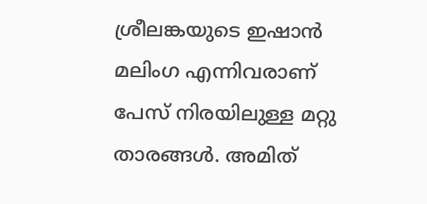ശ്രീലങ്കയുടെ ഇഷാന്‍ മലിംഗ എന്നിവരാണ് പേസ് നിരയിലുള്ള മറ്റു താരങ്ങള്‍. അമിത്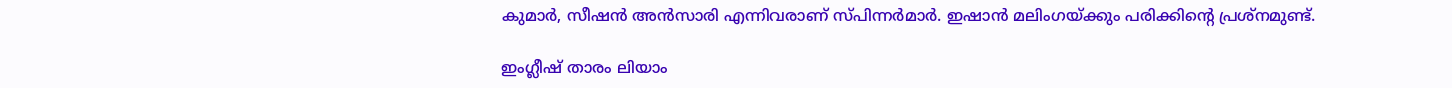കുമാര്‍, സീഷന്‍ അന്‍സാരി എന്നിവരാണ് സ്പിന്നര്‍മാര്‍. ഇഷാന്‍ മലിംഗയ്ക്കും പരിക്കിന്‍റെ പ്രശ്‌നമുണ്ട്.

ഇംഗ്ലീഷ് താരം ലിയാം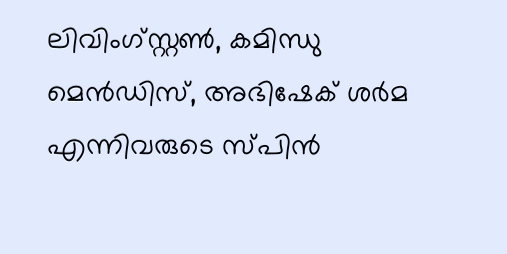ലിവിംഗ്സ്റ്റണ്‍, കമിന്ധു മെന്‍ഡിസ്, അഭിഷേക് ശര്‍മ എന്നിവരുടെ സ്പിന്‍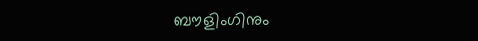ബൗളിംഗിനും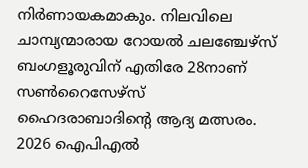നിര്‍ണായകമാകും. നിലവിലെ ചാമ്പ്യന്മാരായ റോയല്‍ ചലഞ്ചേഴ്‌സ് ബംഗളൂരുവിന് എതിരേ 28നാണ് സണ്‍റൈസേഴ്‌സ് ഹൈദരാബാദിന്‍റെ ആദ്യ മത്സരം. 2026 ഐപിഎല്‍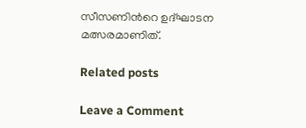സീസണിന്‍റെ ഉദ്ഘാടന മത്സരമാണിത്.

Related posts

Leave a Comment